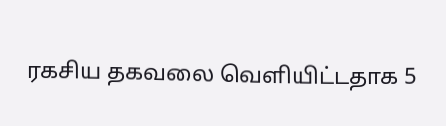ரகசிய தகவலை வெளியிட்டதாக 5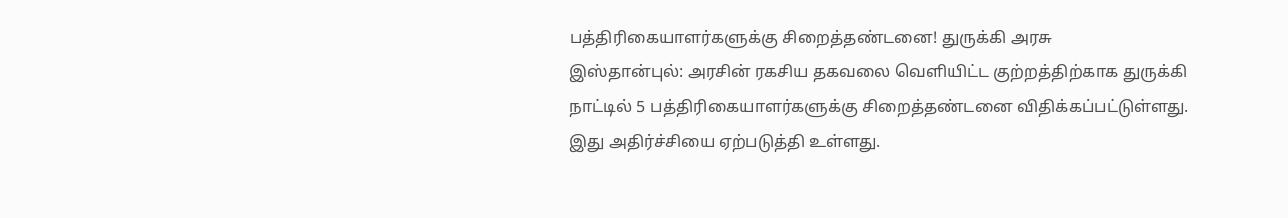பத்திரிகையாளர்களுக்கு சிறைத்தண்டனை! துருக்கி அரசு
இஸ்தான்புல்: அரசின் ரகசிய தகவலை வெளியிட்ட குற்றத்திற்காக துருக்கி நாட்டில் 5 பத்திரிகையாளர்களுக்கு சிறைத்தண்டனை விதிக்கப்பட்டுள்ளது. இது அதிர்ச்சியை ஏற்படுத்தி உள்ளது.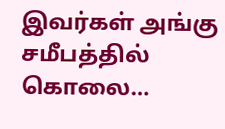இவர்கள் அங்கு சமீபத்தில் கொலை…